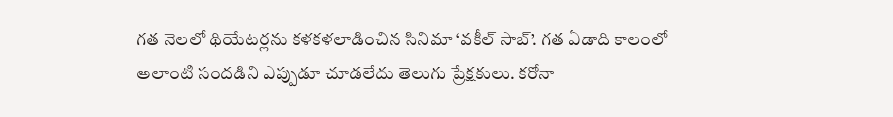గత నెలలో థియేటర్లను కళకళలాడించిన సినిమా ‘వకీల్ సాబ్’. గత ఏడాది కాలంలో అలాంటి సందడిని ఎప్పుడూ చూడలేదు తెలుగు ప్రేక్షకులు. కరోనా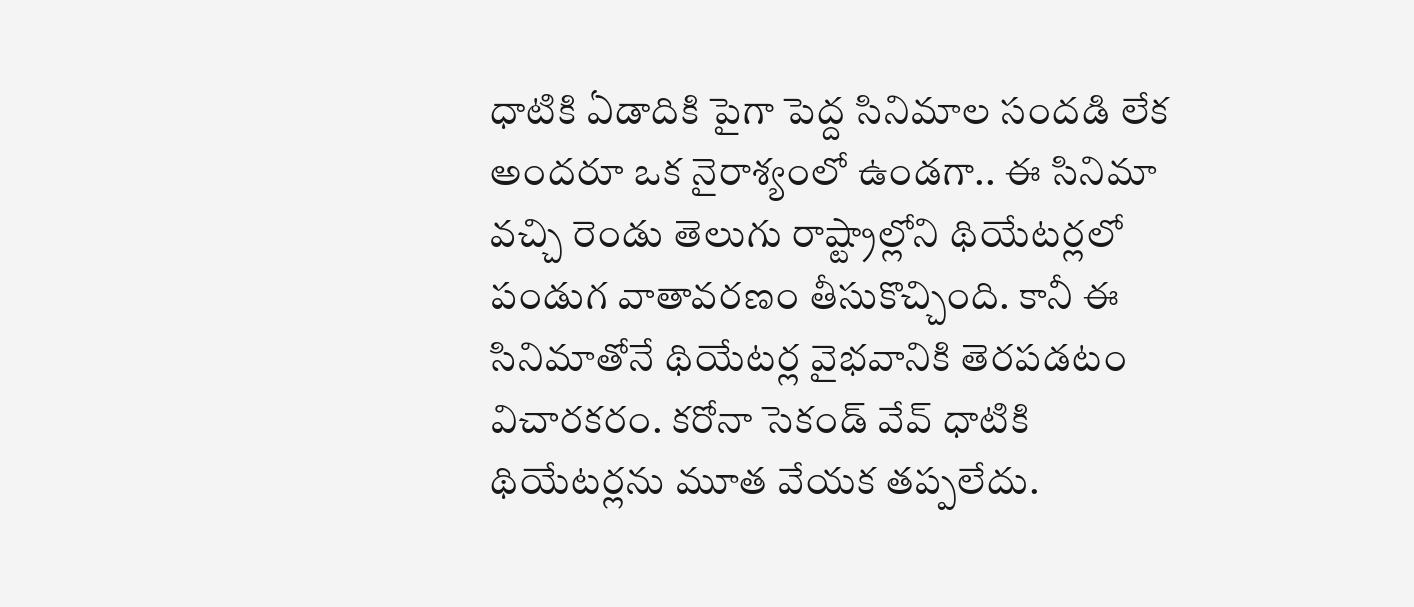ధాటికి ఏడాదికి పైగా పెద్ద సినిమాల సందడి లేక అందరూ ఒక నైరాశ్యంలో ఉండగా.. ఈ సినిమా వచ్చి రెండు తెలుగు రాష్ట్రాల్లోని థియేటర్లలో పండుగ వాతావరణం తీసుకొచ్చింది. కానీ ఈ సినిమాతోనే థియేటర్ల వైభవానికి తెరపడటం విచారకరం. కరోనా సెకండ్ వేవ్ ధాటికి థియేటర్లను మూత వేయక తప్పలేదు.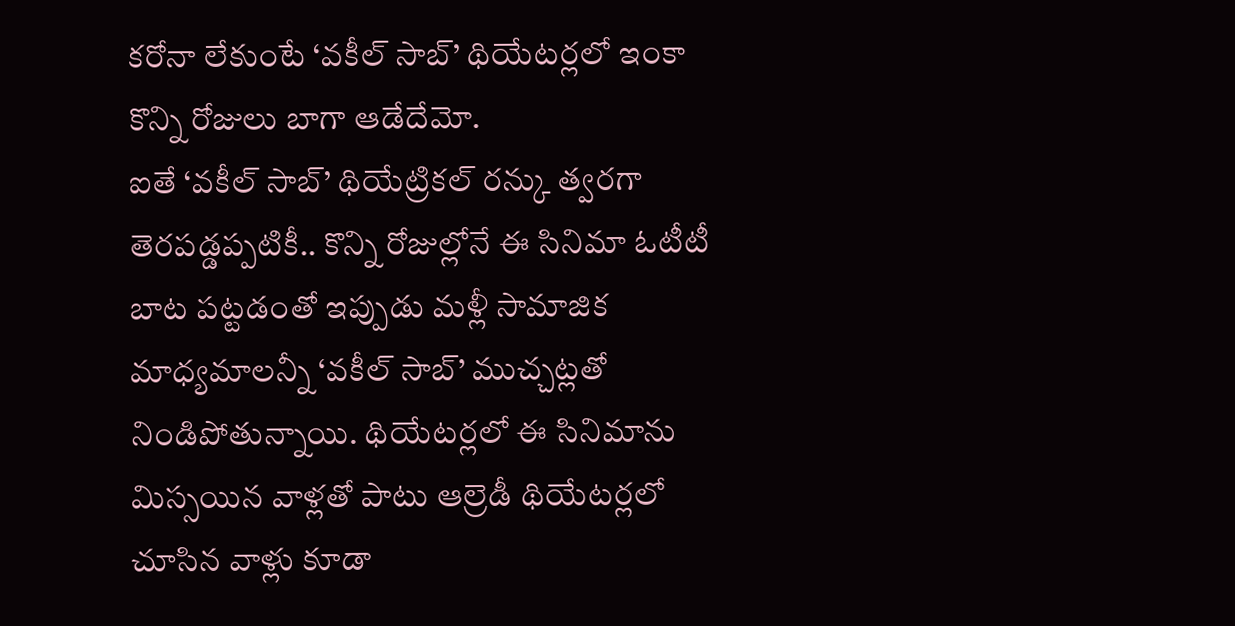కరోనా లేకుంటే ‘వకీల్ సాబ్’ థియేటర్లలో ఇంకా కొన్ని రోజులు బాగా ఆడేదేమో.
ఐతే ‘వకీల్ సాబ్’ థియేట్రికల్ రన్కు త్వరగా తెరపడ్డప్పటికీ.. కొన్ని రోజుల్లోనే ఈ సినిమా ఓటీటీ బాట పట్టడంతో ఇప్పుడు మళ్లీ సామాజిక మాధ్యమాలన్నీ ‘వకీల్ సాబ్’ ముచ్చట్లతో నిండిపోతున్నాయి. థియేటర్లలో ఈ సినిమాను మిస్సయిన వాళ్లతో పాటు ఆల్రెడీ థియేటర్లలో చూసిన వాళ్లు కూడా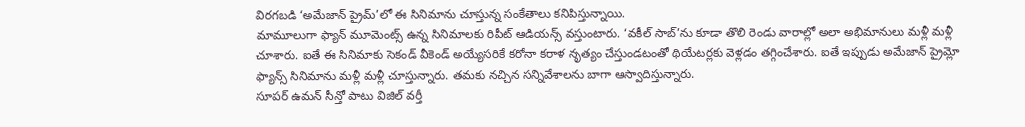విరగబడి ‘అమేజాన్ ప్రైమ్’లో ఈ సినిమాను చూస్తున్న సంకేతాలు కనిపిస్తున్నాయి.
మామూలుగా ఫ్యాన్ మూమెంట్స్ ఉన్న సినిమాలకు రిపీట్ ఆడియన్స్ వస్తుంటారు. ‘వకీల్ సాబ్’ను కూడా తొలి రెండు వారాల్లో అలా అభిమానులు మళ్లీ మళ్లీ చూశారు. ఐతే ఈ సినిమాకు సెకండ్ వీకెండ్ అయ్యేసరికే కరోనా కరాళ నృత్యం చేస్తుండటంతో థియేటర్లకు వెళ్లడం తగ్గించేశారు. ఐతే ఇప్పుడు అమేజాన్ ప్రైమ్లో ఫ్యాన్స్ సినిమాను మళ్లీ మళ్లీ చూస్తున్నారు. తమకు నచ్చిన సన్నివేశాలను బాగా ఆస్వాదిస్తున్నారు.
సూపర్ ఉమన్ సీన్తో పాటు విజిల్ వర్తీ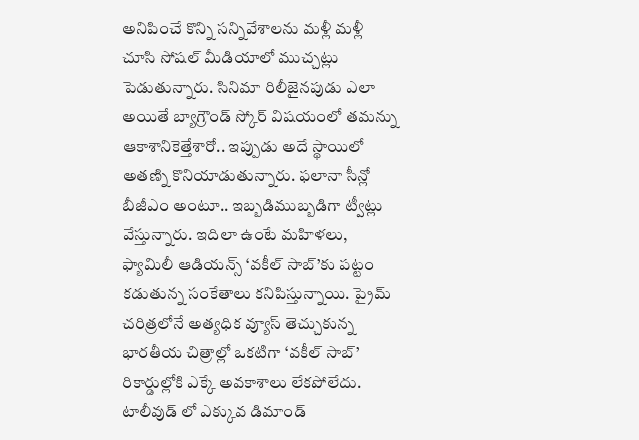అనిపించే కొన్ని సన్నివేశాలను మళ్లీ మళ్లీ చూసి సోషల్ మీడియాలో ముచ్చట్లు పెడుతున్నారు. సినిమా రిలీజైనపుడు ఎలా అయితే బ్యాగ్రౌండ్ స్కోర్ విషయంలో తమన్ను ఆకాశానికెత్తేశారో.. ఇప్పుడు అదే స్థాయిలో అతణ్ని కొనియాడుతున్నారు. ఫలానా సీన్లో బీజీఎం అంటూ.. ఇబ్బడిముబ్బడిగా ట్వీట్లు వేస్తున్నారు. ఇదిలా ఉంటే మహిళలు, ఫ్యామిలీ ఆడియన్స్ ‘వకీల్ సాబ్’కు పట్టం కడుతున్న సంకేతాలు కనిపిస్తున్నాయి. ప్రైమ్ చరిత్రలోనే అత్యధిక వ్యూస్ తెచ్చుకున్న భారతీయ చిత్రాల్లో ఒకటిగా ‘వకీల్ సాబ్’ రికార్డుల్లోకి ఎక్కే అవకాశాలు లేకపోలేదు.
టాలీవుడ్ లో ఎక్కువ డిమాండ్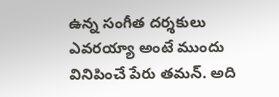ఉన్న సంగీత దర్శకులు ఎవరయ్యా అంటే ముందు వినిపించే పేరు తమన్. అది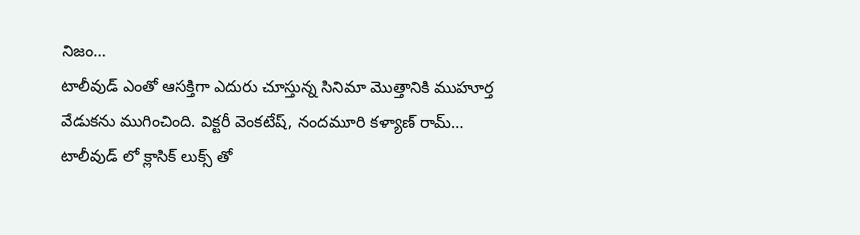నిజం…
టాలీవుడ్ ఎంతో ఆసక్తిగా ఎదురు చూస్తున్న సినిమా మొత్తానికి ముహూర్త వేడుకను ముగించింది. విక్టరీ వెంకటేష్, నందమూరి కళ్యాణ్ రామ్…
టాలీవుడ్ లో క్లాసిక్ లుక్స్ తో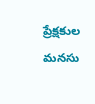ప్రేక్షకుల మనసు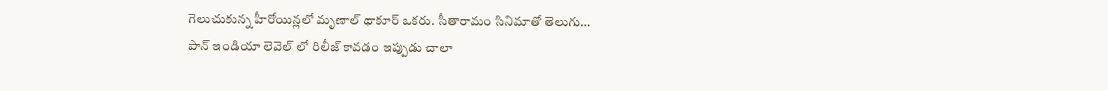గెలుచుకున్న హీరోయిన్లలో మృణాల్ థాకూర్ ఒకరు. సీతారామం సినిమాతో తెలుగు…
పాన్ ఇండియా లెవెల్ లో రిలీజ్ కావడం ఇప్పుడు చాలా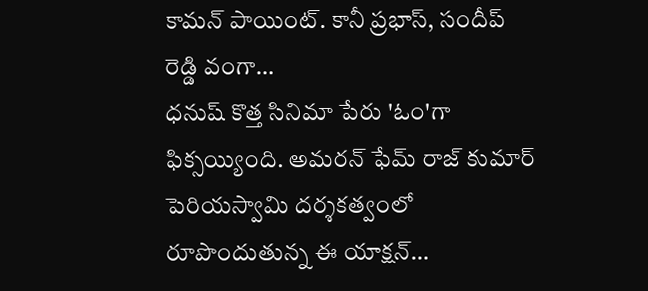కామన్ పాయింట్. కానీ ప్రభాస్, సందీప్ రెడ్డి వంగా…
ధనుష్ కొత్త సినిమా పేరు 'ఓం'గా ఫిక్సయ్యింది. అమరన్ ఫేమ్ రాజ్ కుమార్ పెరియస్వామి దర్శకత్వంలో రూపొందుతున్న ఈ యాక్షన్…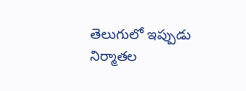తెలుగులో ఇప్పుడు నిర్మాతల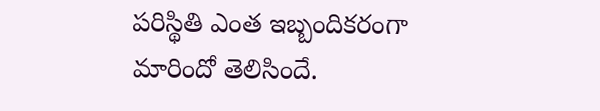పరిస్థితి ఎంత ఇబ్బందికరంగా మారిందో తెలిసిందే.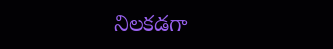నిలకడగా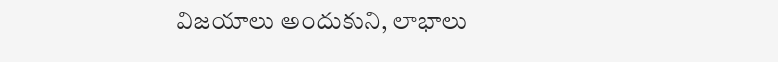విజయాలు అందుకుని, లాభాలు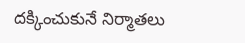దక్కించుకునే నిర్మాతలు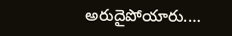అరుదైపోయారు.…